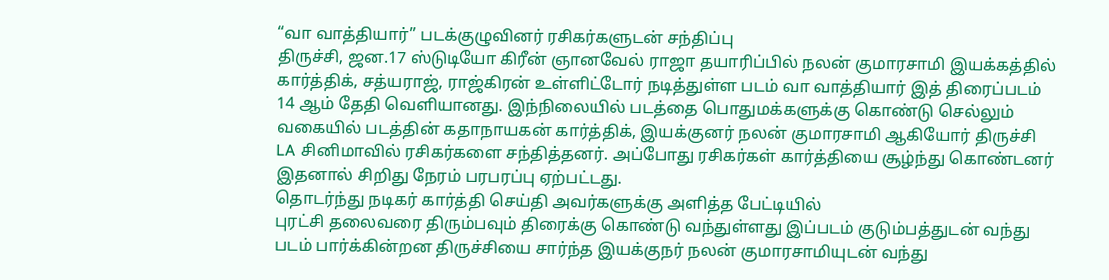“வா வாத்தியார்” படக்குழுவினர் ரசிகர்களுடன் சந்திப்பு
திருச்சி, ஜன.17 ஸ்டுடியோ கிரீன் ஞானவேல் ராஜா தயாரிப்பில் நலன் குமாரசாமி இயக்கத்தில் கார்த்திக், சத்யராஜ், ராஜ்கிரன் உள்ளிட்டோர் நடித்துள்ள படம் வா வாத்தியார் இத் திரைப்படம் 14 ஆம் தேதி வெளியானது. இந்நிலையில் படத்தை பொதுமக்களுக்கு கொண்டு செல்லும் வகையில் படத்தின் கதாநாயகன் கார்த்திக், இயக்குனர் நலன் குமாரசாமி ஆகியோர் திருச்சி LA சினிமாவில் ரசிகர்களை சந்தித்தனர். அப்போது ரசிகர்கள் கார்த்தியை சூழ்ந்து கொண்டனர் இதனால் சிறிது நேரம் பரபரப்பு ஏற்பட்டது.
தொடர்ந்து நடிகர் கார்த்தி செய்தி அவர்களுக்கு அளித்த பேட்டியில்
புரட்சி தலைவரை திரும்பவும் திரைக்கு கொண்டு வந்துள்ளது இப்படம் குடும்பத்துடன் வந்து படம் பார்க்கின்றன திருச்சியை சார்ந்த இயக்குநர் நலன் குமாரசாமியுடன் வந்து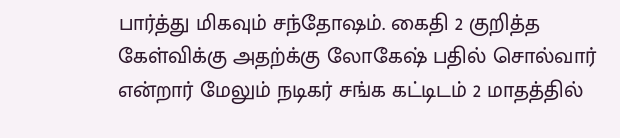பார்த்து மிகவும் சந்தோஷம். கைதி 2 குறித்த கேள்விக்கு அதற்க்கு லோகேஷ் பதில் சொல்வார் என்றார் மேலும் நடிகர் சங்க கட்டிடம் 2 மாதத்தில்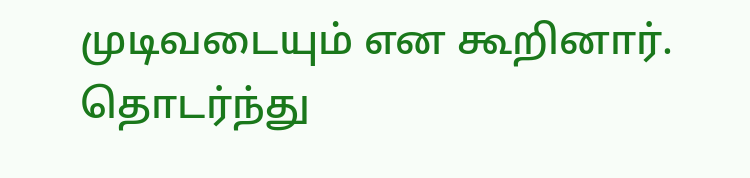முடிவடையும் என கூறினார்.
தொடர்ந்து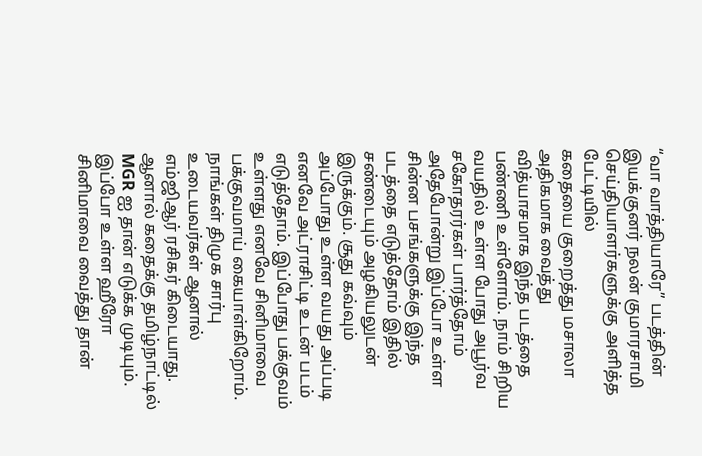“வா வாத்தியாரே” படத்தின் இயக்குனர் நலன் குமாரசாமி
செய்தியாளர்களுக்கு அளித்த பேட்டியில்
கதையை குறைத்து மசாலா அதிகமாக வைத்து வித்யாசமாக இந்த படத்தை பண்ணி உள்ளோம். நாம் சிறிய வயதில் உள்ள போது அபூர்வ சகோதரர்கள் பார்த்தோம் அதேபோன்று இப்போ உள்ள சின்ன பசங்களுக்கு இந்த படத்தை எடுத்தோம் இதில் சண்டையும் அழகியலுடன் இருக்கும். சூது கவ்வும் அப்போது உள்ள வயது அப்படி எனவே அட்ராசிட்டி உடன் படம் எடுத்தோம். இப்போது பக்குவம் உள்ளது எனவே சினிமாவை பக்குவமாய் கையாள்கிறோம்.
நாங்கள் திமுக சார்பு உடையவர்கள் ஆனால் எம்ஜிஆர் ரசிகர் கிடையாது. ஆனால் கதைக்கு தமிழ்நாட்டில் MGR ஐ தான் எடுக்க முடியும். இப்போ உள்ள ஹீரோ சினிமாவை வைத்து தான்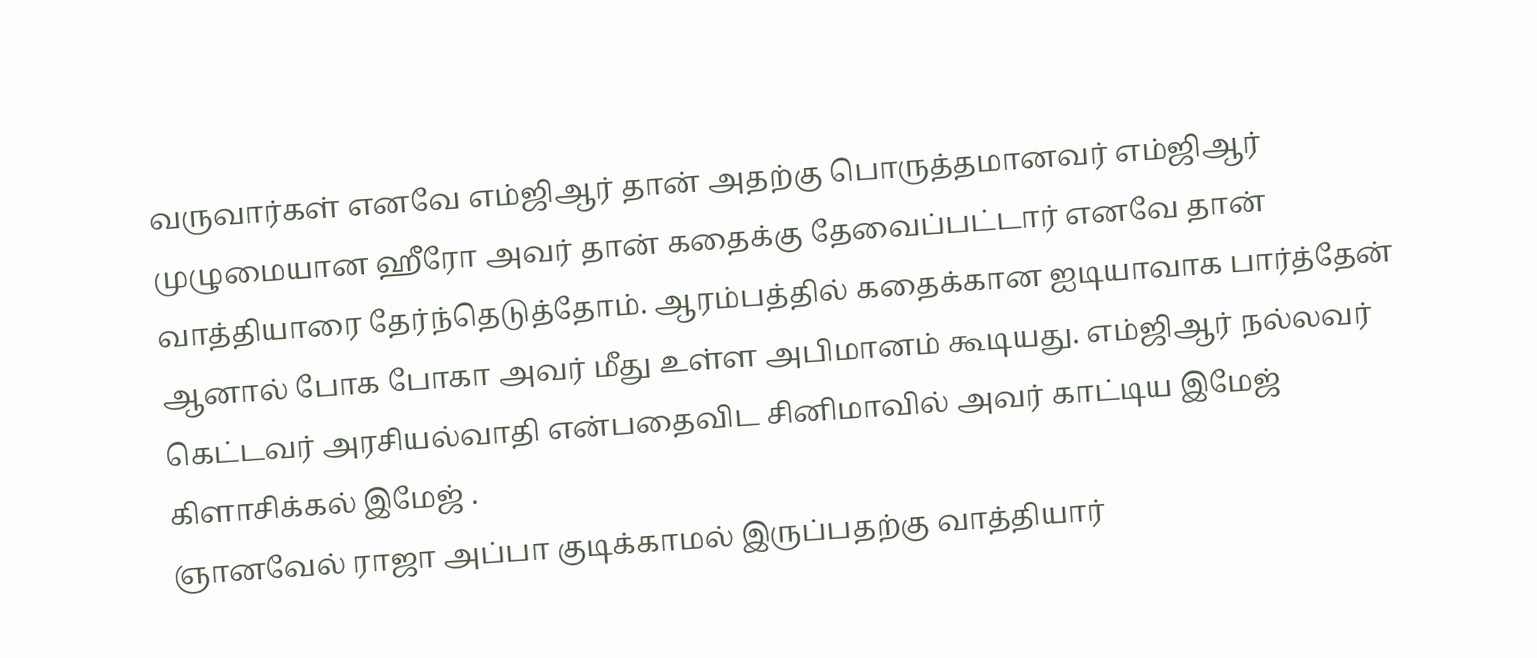வருவார்கள் எனவே எம்ஜிஆர் தான் அதற்கு பொருத்தமானவர் எம்ஜிஆர் முழுமையான ஹீரோ அவர் தான் கதைக்கு தேவைப்பட்டார் எனவே தான் வாத்தியாரை தேர்ந்தெடுத்தோம். ஆரம்பத்தில் கதைக்கான ஐடியாவாக பார்த்தேன் ஆனால் போக போகா அவர் மீது உள்ள அபிமானம் கூடியது. எம்ஜிஆர் நல்லவர் கெட்டவர் அரசியல்வாதி என்பதைவிட சினிமாவில் அவர் காட்டிய இமேஜ் கிளாசிக்கல் இமேஜ் .
ஞானவேல் ராஜா அப்பா குடிக்காமல் இருப்பதற்கு வாத்தியார்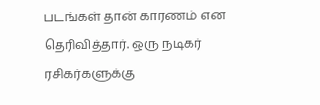படங்கள் தான் காரணம் என தெரிவித்தார். ஒரு நடிகர் ரசிகர்களுக்கு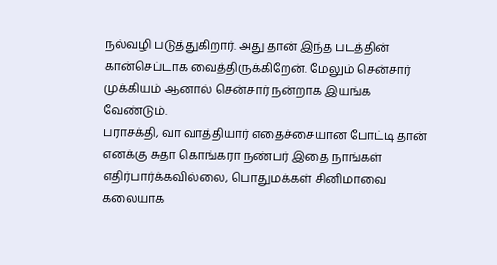நல்வழி படுத்துகிறார். அது தான் இந்த படத்தின் கான்செப்டாக வைத்திருக்கிறேன். மேலும் சென்சார் முக்கியம் ஆனால் சென்சார் நன்றாக இயங்க வேண்டும்.
பராசக்தி, வா வாத்தியார் எதைச்சையான போட்டி தான் எனக்கு சுதா கொங்கரா நண்பர் இதை நாங்கள் எதிர்பார்க்கவில்லை, பொதுமக்கள் சினிமாவை கலையாக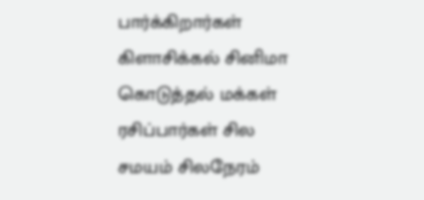பார்க்கிறார்கள் கிளாசிக்கல் சினிமா கொடுத்தல் மக்கள் ரசிப்பார்கள் சில சமயம் சிலநேரம்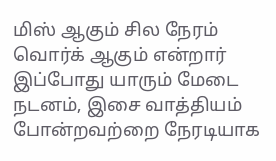மிஸ் ஆகும் சில நேரம் வொர்க் ஆகும் என்றார்
இப்போது யாரும் மேடை நடனம், இசை வாத்தியம் போன்றவற்றை நேரடியாக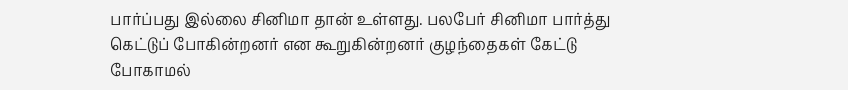பார்ப்பது இல்லை சினிமா தான் உள்ளது. பலபேர் சினிமா பார்த்து கெட்டுப் போகின்றனர் என கூறுகின்றனர் குழந்தைகள் கேட்டு போகாமல்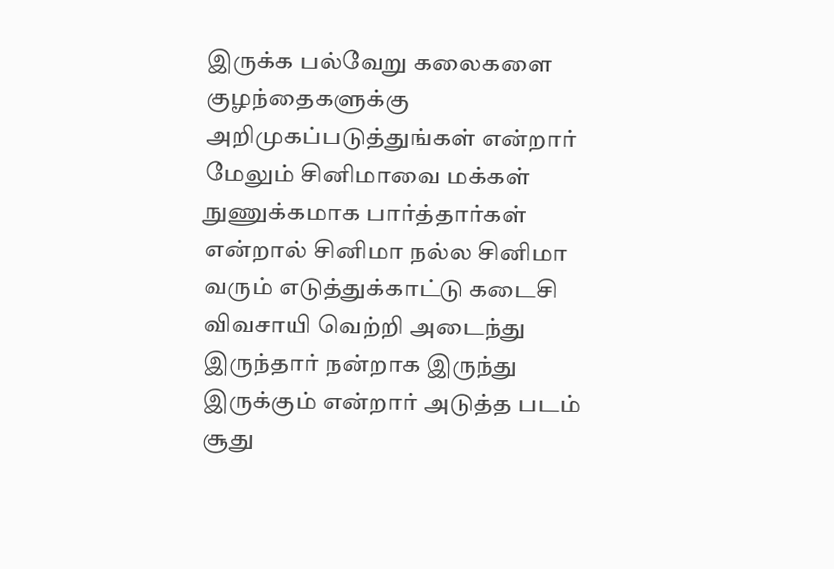இருக்க பல்வேறு கலைகளை குழந்தைகளுக்கு அறிமுகப்படுத்துங்கள் என்றார்
மேலும் சினிமாவை மக்கள் நுணுக்கமாக பார்த்தார்கள் என்றால் சினிமா நல்ல சினிமா வரும் எடுத்துக்காட்டு கடைசி விவசாயி வெற்றி அடைந்து இருந்தார் நன்றாக இருந்து இருக்கும் என்றார் அடுத்த படம் சூது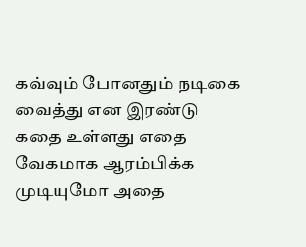கவ்வும் போனதும் நடிகை வைத்து என இரண்டு கதை உள்ளது எதை வேகமாக ஆரம்பிக்க முடியுமோ அதை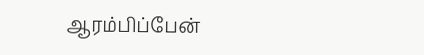ஆரம்பிப்பேன்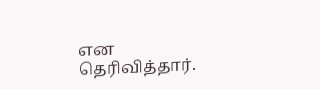என தெரிவித்தார்.